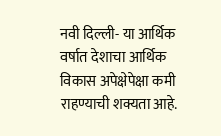नवी दिल्ली- या आर्थिक वर्षात देशाचा आर्थिक विकास अपेक्षेपेक्षा कमी राहण्याची शक्यता आहे.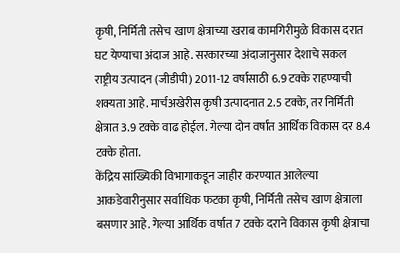कृषी, निर्मिती तसेच खाण क्षेत्राच्या खराब कामगिरीमुळे विकास दरात घट येण्याचा अंदाज आहे. सरकारच्या अंदाजानुसार देशाचे सकल राष्ट्रीय उत्पादन (जीडीपी) 2011-12 वर्षासाठी 6.9 टक्के राहण्याची शक्यता आहे. मार्चअखेरीस कृषी उत्पादनात 2.5 टक्के, तर निर्मिती क्षेत्रात 3.9 टक्के वाढ होईल. गेल्या दोन वर्षांत आर्थिक विकास दर 8.4 टक्के होता.
केंद्रिय सांख्यिकी विभागाकडून जाहीर करण्यात आलेल्या आकडेवारीनुसार सर्वाधिक फटका कृषी, निर्मिती तसेच खाण क्षेत्राला बसणार आहे. गेल्या आर्थिक वर्षात 7 टक्के दराने विकास कृषी क्षेत्राचा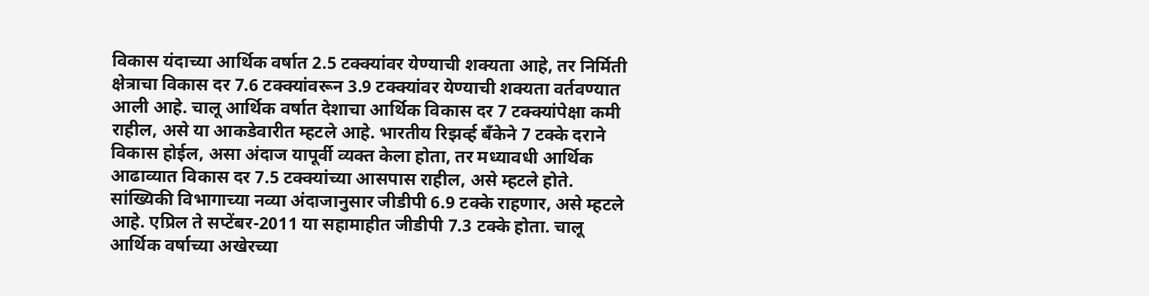विकास यंदाच्या आर्थिक वर्षात 2.5 टक्क्यांवर येण्याची शक्यता आहे, तर निर्मिती क्षेत्राचा विकास दर 7.6 टक्क्यांवरून 3.9 टक्क्यांवर येण्याची शक्यता वर्तवण्यात आली आहे. चालू आर्थिक वर्षात देशाचा आर्थिक विकास दर 7 टक्क्यांपेक्षा कमी राहील, असे या आकडेवारीत म्हटले आहे. भारतीय रिझर्व्ह बँकेने 7 टक्के दराने विकास होईल, असा अंदाज यापूर्वी व्यक्त केला होता, तर मध्यावधी आर्थिक आढाव्यात विकास दर 7.5 टक्क्यांच्या आसपास राहील, असे म्हटले होते.
सांख्यिकी विभागाच्या नव्या अंदाजानुसार जीडीपी 6.9 टक्के राहणार, असे म्हटले आहे. एप्रिल ते सप्टेंबर-2011 या सहामाहीत जीडीपी 7.3 टक्के होता. चालू आर्थिक वर्षाच्या अखेरच्या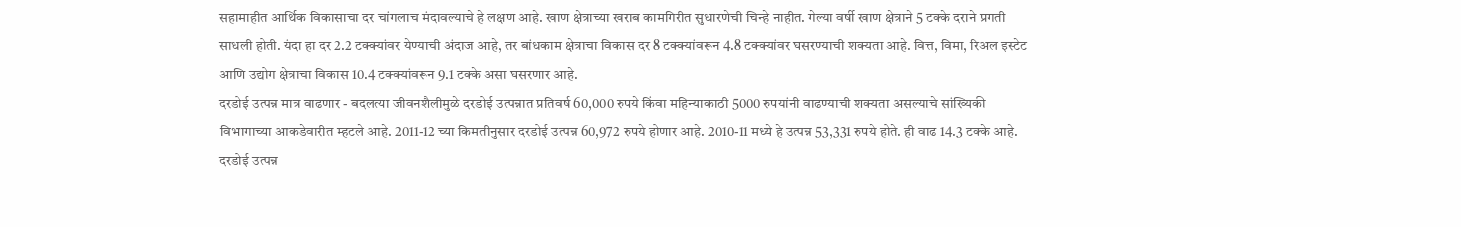सहामाहीत आर्थिक विकासाचा दर चांगलाच मंदावल्याचे हे लक्षण आहे. खाण क्षेत्राच्या खराब कामगिरीत सुधारणेची चिन्हे नाहीत. गेल्या वर्षी खाण क्षेत्राने 5 टक्के दराने प्रगती साधली होती. यंदा हा दर 2.2 टक्क्यांवर येण्याची अंदाज आहे, तर बांधकाम क्षेत्राचा विकास दर 8 टक्क्यांवरून 4.8 टक्क्यांवर घसरण्याची शक्यता आहे. वित्त, विमा, रिअल इस्टेट आणि उद्योग क्षेत्राचा विकास 10.4 टक्क्यांवरून 9.1 टक्के असा घसरणार आहे.
दरडोई उत्पन्न मात्र वाढणार - बदलत्या जीवनशैलीमुळे दरडोई उत्पन्नात प्रतिवर्ष 60,000 रुपये किंवा महिन्याकाठी 5000 रुपयांनी वाढण्याची शक्यता असल्याचे सांख्यिकी विभागाच्या आकडेवारीत म्हटले आहे. 2011-12 च्या किमतीनुसार दरडोई उत्पन्न 60,972 रुपये होणार आहे. 2010-11 मध्ये हे उत्पन्न 53,331 रुपये होते. ही वाढ 14.3 टक्के आहे. दरडोई उत्पन्न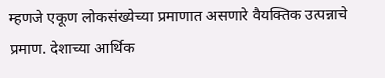म्हणजे एकूण लोकसंख्येच्या प्रमाणात असणारे वैयक्तिक उत्पन्नाचे प्रमाण. देशाच्या आर्थिक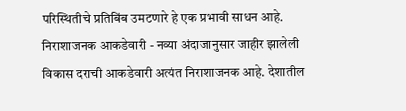परिस्थितीचे प्रतिबिंब उमटणारे हे एक प्रभावी साधन आहे.
निराशाजनक आकडेवारी - नव्या अंदाजानुसार जाहीर झालेली विकास दराची आकडेवारी अत्यंत निराशाजनक आहे. देशातील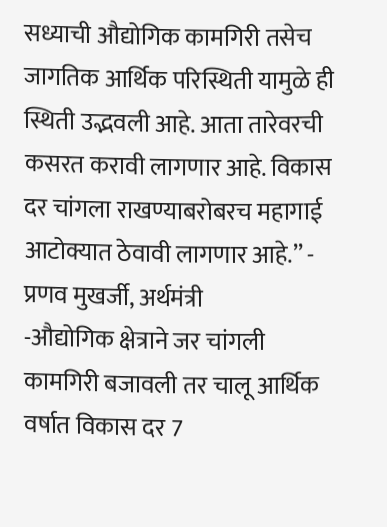सध्याची औद्योगिक कामगिरी तसेच जागतिक आर्थिक परिस्थिती यामुळे ही स्थिती उद्भवली आहे. आता तारेवरची कसरत करावी लागणार आहे. विकास दर चांगला राखण्याबरोबरच महागाई आटोक्यात ठेवावी लागणार आहे.’’ - प्रणव मुखर्जी, अर्थमंत्री
-औद्योगिक क्षेत्राने जर चांगली कामगिरी बजावली तर चालू आर्थिक वर्षात विकास दर 7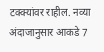टक्क्यांवर राहील. नव्या अंदाजानुसार आकडे 7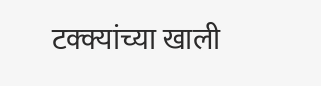टक्क्यांच्या खाली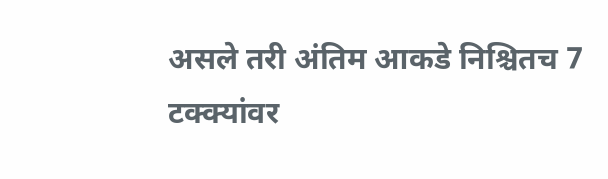असले तरी अंतिम आकडे निश्चितच 7 टक्क्यांवर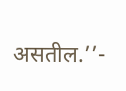असतील.’’-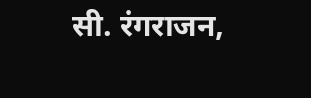सी. रंगराजन,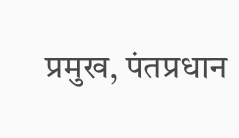प्रमुख, पंतप्रधान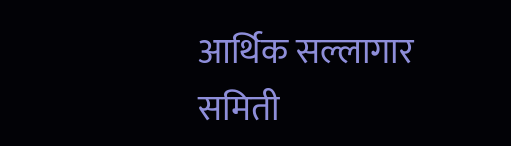आर्थिक सल्लागार समिती